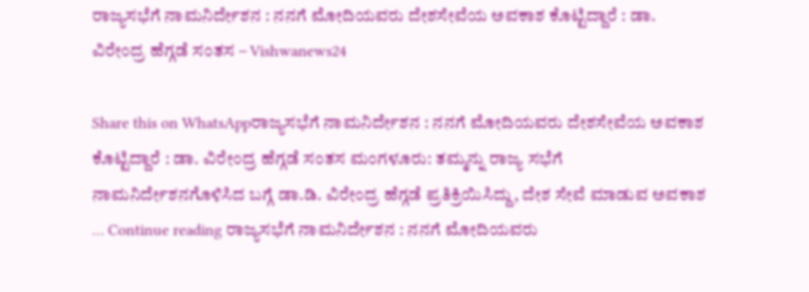ರಾಜ್ಯಸಭೆಗೆ ನಾಮನಿರ್ದೇಶನ : ನನಗೆ ಮೋದಿಯವರು ದೇಶಸೇವೆಯ ಅವಕಾಶ ಕೊಟ್ಟಿದ್ದಾರೆ : ಡಾ. ವಿರೇಂದ್ರ ಹೆಗ್ಗಡೆ ಸಂತಸ – Vishwanews24

Share this on WhatsAppರಾಜ್ಯಸಭೆಗೆ ನಾಮನಿರ್ದೇಶನ : ನನಗೆ ಮೋದಿಯವರು ದೇಶಸೇವೆಯ ಅವಕಾಶ ಕೊಟ್ಟಿದ್ದಾರೆ : ಡಾ. ವಿರೇಂದ್ರ ಹೆಗ್ಗಡೆ ಸಂತಸ ಮಂಗಳೂರು: ತಮ್ಮನ್ನು ರಾಜ್ಯ ಸಭೆಗೆ ನಾಮನಿರ್ದೇಶನಗೊಳಿಸಿದ ಬಗ್ಗೆ ಡಾ.ಡಿ. ವಿರೇಂದ್ರ ಹೆಗ್ಗಡೆ ಪ್ರತಿಕ್ರಿಯಿಸಿದ್ದು, ದೇಶ ಸೇವೆ ಮಾಡುವ ಅವಕಾಶ … Continue reading ರಾಜ್ಯಸಭೆಗೆ ನಾಮನಿರ್ದೇಶನ : ನನಗೆ ಮೋದಿಯವರು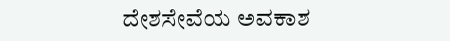ದೇಶಸೇವೆಯ ಅವಕಾಶ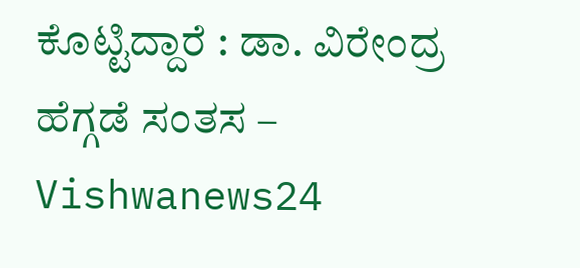ಕೊಟ್ಟಿದ್ದಾರೆ : ಡಾ. ವಿರೇಂದ್ರ ಹೆಗ್ಗಡೆ ಸಂತಸ – Vishwanews24